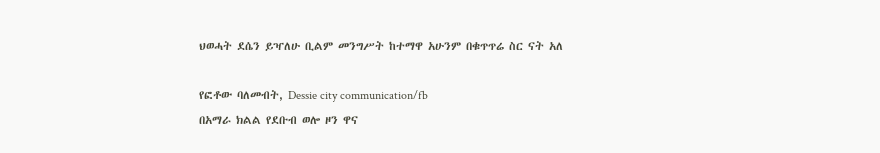ህወሓት ደሴን ይዣለሁ ቢልም መንግሥት ከተማዋ አሁንም በቁጥጥሬ ስር ናት አለ

የፎቶው ባለመብት, Dessie city communication/fb
በአማራ ክልል የደቡብ ወሎ ዞን ዋና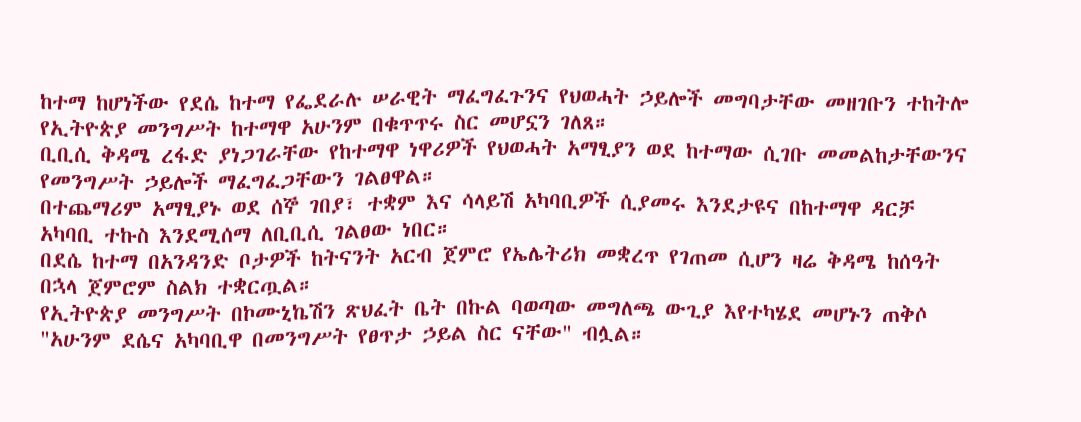ከተማ ከሆነችው የደሴ ከተማ የፌደራሉ ሠራዊት ማፈግፈጉንና የህወሓት ኃይሎች መግባታቸው መዘገቡን ተከትሎ የኢትዮጵያ መንግሥት ከተማዋ አሁንም በቁጥጥሩ ስር መሆኗን ገለጸ።
ቢቢሲ ቅዳሜ ረፋድ ያነጋገራቸው የከተማዋ ነዋሪዎች የህወሓት አማፂያን ወደ ከተማው ሲገቡ መመልከታቸውንና የመንግሥት ኃይሎች ማፈግፈጋቸውን ገልፀዋል።
በተጨማሪም አማፂያኑ ወደ ሰኞ ገበያ፣ ተቋም እና ሳላይሽ አካባቢዎች ሲያመሩ እንደታዩና በከተማዋ ዳርቻ አካባቢ ተኩስ እንደሚሰማ ለቢቢሲ ገልፀው ነበር።
በደሴ ከተማ በአንዳንድ ቦታዎች ከትናንት አርብ ጀምሮ የኤሌትሪክ መቋረጥ የገጠመ ሲሆን ዛሬ ቅዳሜ ከሰዓት በኋላ ጀምሮም ስልክ ተቋርጧል።
የኢትዮጵያ መንግሥት በኮሙኒኬሽን ጽህፈት ቤት በኩል ባወጣው መግለጫ ውጊያ እየተካሄደ መሆኑን ጠቅሶ "አሁንም ደሴና አካባቢዋ በመንግሥት የፀጥታ ኃይል ስር ናቸው" ብሏል።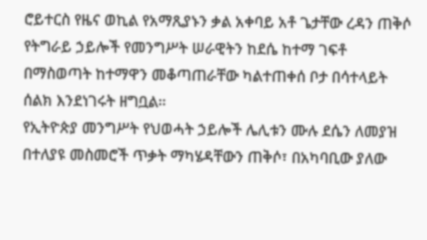ሮይተርስ የዜና ወኪል የአማጺያኑን ቃል አቀባይ አቶ ጌታቸው ረዳን ጠቅሶ የትግራይ ኃይሎች የመንግሥት ሠራዊትን ከደሴ ከተማ ገፍቶ በማስወጣት ከተማዋን መቆጣጠራቸው ካልተጠቀሰ ቦታ በሳተላይት ሰልክ እንደነገሩት ዘግቧል።
የኢትዮጵያ መንግሥት የህወሓት ኃይሎች ሌሊቱን ሙሉ ደሴን ለመያዝ በተለያዩ መስመሮች ጥቃት ማካሄዳቸውን ጠቅሶ፣ በአካባቢው ያለው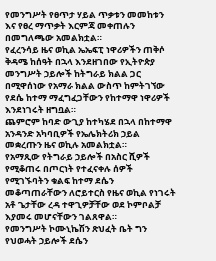የመንግሥት የፀጥታ ሃይል ጥቃቱን መመከቱን እና የፀረ ማጥቃት እርምጃ መቀጠሉን በመግለጫው አመልክቷል።
የፈረንሳይ ዜና ወኪል ኤኤፍፒ ነዋሪዎችን ጠቅሶ ቅዳሜ ከሰዓት በኋላ እንደዘገበው የኢትዮጵያ መንግሥት ኃይሎች ከትግራይ ክልል ጋር በሚዋሰነው የአማራ ክልል ውስጥ ከምትገኘው የደሴ ከተማ ማፈግፈጋቸውን የከተማዋ ነዋሪዎች እንደነገሩት ዘግቧል።
ጨምሮም ከባድ ውጊያ ከተካሄደ በኋላ በከተማዋ አንዳንድ አካባቢዎች የኤሌክትሪክ ኃይል መቋረጡን ዜና ወኪሉ አመልክቷል።
የአማጺው የትግራይ ኃይሎች በአስር ሺዎች የሚቆጠሩ በጦርነት የተፈናቀሉ ሰዎች የሚገኙባትን ቁልፍ ከተማ ደሴን መቆጣጠራቸውን ለሮይተርስ የዜና ወኪል የነገሩት አቶ ጌታቸው ረዳ ተዋጊዎቻቸው ወደ ኮምቦልቻ እያመሩ መሆናቸውን ገልጸዋል።
የመንግሥት ኮሙኒኬሽን ጽህፈት ቤት ግን የህወሓት ኃይሎች ደሴን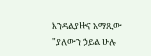እንዳልያዙና አማጺው "ያለውን ኃይል ሁሉ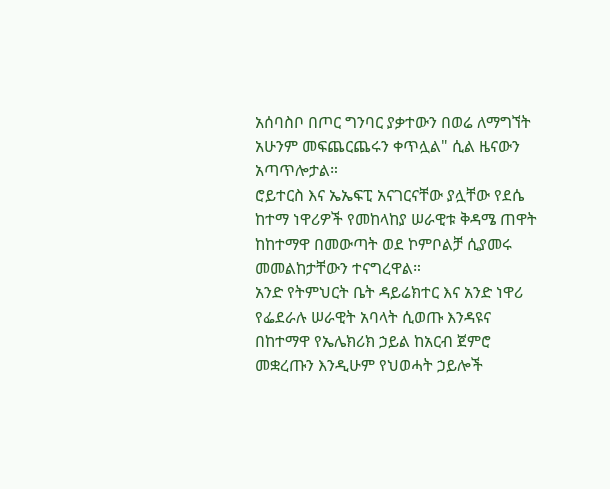አሰባስቦ በጦር ግንባር ያቃተውን በወሬ ለማግኘት አሁንም መፍጨርጨሩን ቀጥሏል" ሲል ዜናውን አጣጥሎታል።
ሮይተርስ እና ኤኤፍፒ አናገርናቸው ያሏቸው የደሴ ከተማ ነዋሪዎች የመከላከያ ሠራዊቱ ቅዳሜ ጠዋት ከከተማዋ በመውጣት ወደ ኮምቦልቻ ሲያመሩ መመልከታቸውን ተናግረዋል።
አንድ የትምህርት ቤት ዳይሬክተር እና አንድ ነዋሪ የፌደራሉ ሠራዊት አባላት ሲወጡ እንዳዩና በከተማዋ የኤሌክሪክ ኃይል ከአርብ ጀምሮ መቋረጡን እንዲሁም የህወሓት ኃይሎች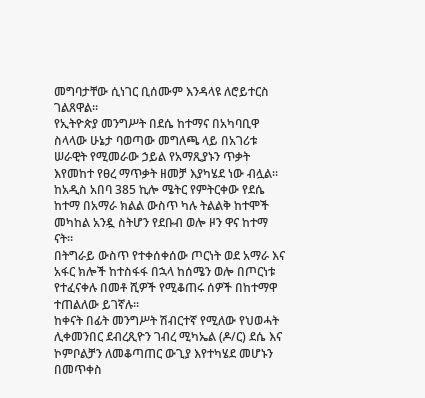መግባታቸው ሲነገር ቢሰሙም እንዳላዩ ለሮይተርስ ገልጸዋል።
የኢትዮጵያ መንግሥት በደሴ ከተማና በአካባቢዋ ስላላው ሁኔታ ባወጣው መግለጫ ላይ በአገሪቱ ሠራዊት የሚመራው ኃይል የአማጺያኑን ጥቃት እየመከተ የፀረ ማጥቃት ዘመቻ እያካሄደ ነው ብሏል።
ከአዲስ አበባ 385 ኪሎ ሜትር የምትርቀው የደሴ ከተማ በአማራ ክልል ውስጥ ካሉ ትልልቅ ከተሞች መካከል አንዷ ስትሆን የደቡብ ወሎ ዞን ዋና ከተማ ናት።
በትግራይ ውስጥ የተቀሰቀሰው ጦርነት ወደ አማራ እና አፋር ክሎች ከተስፋፋ በኋላ ከሰሜን ወሎ በጦርነቱ የተፈናቀሉ በመቶ ሺዎች የሚቆጠሩ ሰዎች በከተማዋ ተጠልለው ይገኛሉ።
ከቀናት በፊት መንግሥት ሽብርተኛ የሚለው የህወሓት ሊቀመንበር ደብረጺዮን ገብረ ሚካኤል (ዶ/ር) ደሴ እና ኮምቦልቻን ለመቆጣጠር ውጊያ እየተካሄደ መሆኑን በመጥቀስ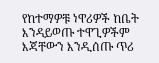የከተማዎቹ ነዋሪዎች ከቤት እንዳይወጡ ተዋጊዎችም እጃቸውን እንዲሰጡ ጥሪ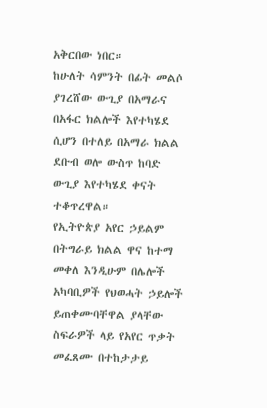አቅርበው ነበር።
ከሁለት ሳምንት በፊት መልሶ ያገረሸው ውጊያ በአማራና በአፋር ክልሎች እየተካሄደ ሲሆን በተለይ በአማራ ክልል ደቡብ ወሎ ውስጥ ከባድ ውጊያ እየተካሄደ ቀናት ተቆጥረዋል።
የኢትዮጵያ አየር ኃይልም በትግራይ ክልል ዋና ከተማ መቀለ እንዲሁም በሌሎች አካባቢዎች የህወሓት ኃይሎች ይጠቀሙባቸዋል ያላቸው ስፍራዎች ላይ የአየር ጥቃት መፈጸሙ በተከታታይ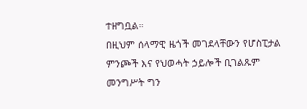ተዘግቧል።
በዚህም ሰላማዊ ዜጎች መገደላቸውን የሆስፒታል ምንጮች እና የህወሓት ኃይሎች ቢገልጹም መንግሥት ግን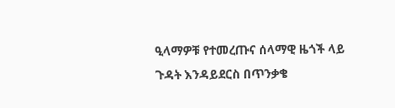ዒላማዎቹ የተመረጡና ሰላማዊ ዜጎች ላይ ጉዳት እንዳይደርስ በጥንቃቄ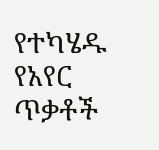የተካሄዱ የአየር ጥቃቶች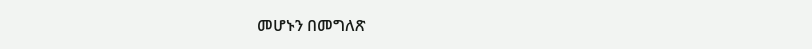መሆኑን በመግለጽ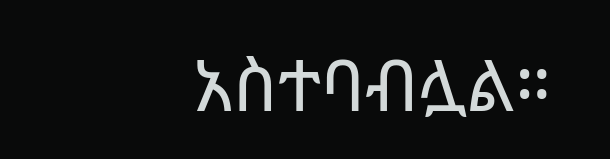አስተባብሏል።